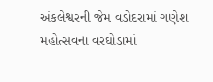અંકલેશ્વરની જેમ વડોદરામાં ગણેશ મહોત્સવના વરઘોડામાં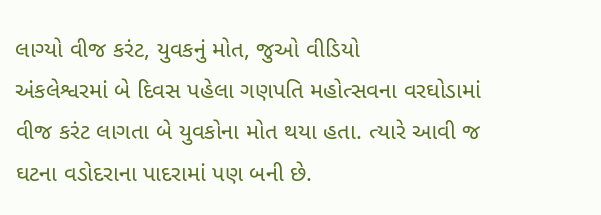લાગ્યો વીજ કરંટ, યુવકનું મોત, જુઓ વીડિયો
અંકલેશ્વરમાં બે દિવસ પહેલા ગણપતિ મહોત્સવના વરઘોડામાં વીજ કરંટ લાગતા બે યુવકોના મોત થયા હતા. ત્યારે આવી જ ઘટના વડોદરાના પાદરામાં પણ બની છે.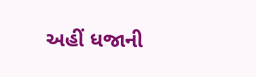અહીં ધજાની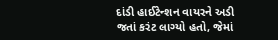દાંડી હાઈટેન્શન વાયરને અડી જતાં કરંટ લાગ્યો હતો, જેમાં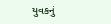યુવકનું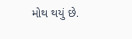મોથ થયું છે.